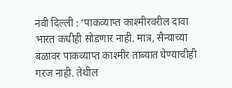नवी दिल्ली : ‘पाकव्याप्त काश्मीरवरील दावा भारत कधीही सोडणार नाही. मात्र, सैन्याच्या बळावर पाकव्याप्त काश्मीर ताब्यात घेण्याचीही गरज नाही. तेथील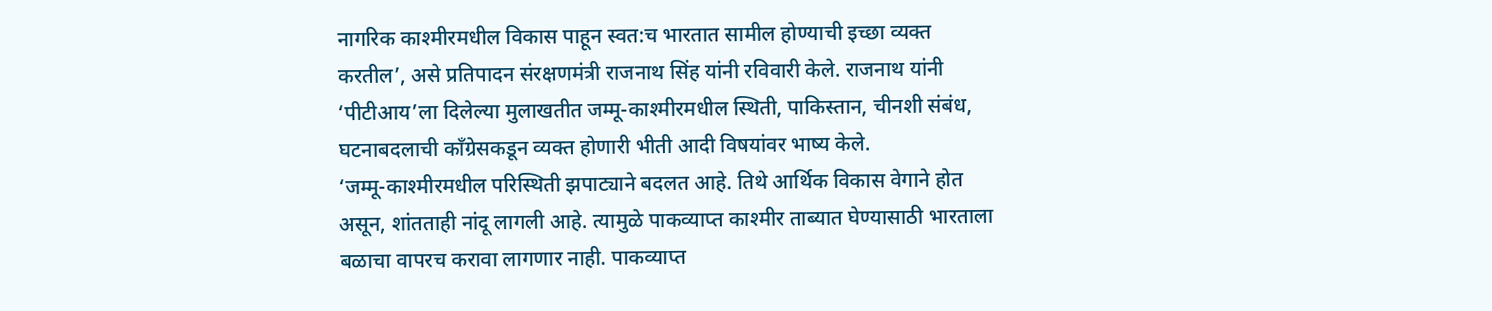नागरिक काश्मीरमधील विकास पाहून स्वत:च भारतात सामील होण्याची इच्छा व्यक्त करतील’, असे प्रतिपादन संरक्षणमंत्री राजनाथ सिंह यांनी रविवारी केले. राजनाथ यांनी ‘पीटीआय’ला दिलेल्या मुलाखतीत जम्मू-काश्मीरमधील स्थिती, पाकिस्तान, चीनशी संबंध, घटनाबदलाची काँग्रेसकडून व्यक्त होणारी भीती आदी विषयांवर भाष्य केले.
‘जम्मू-काश्मीरमधील परिस्थिती झपाट्याने बदलत आहे. तिथे आर्थिक विकास वेगाने होत असून, शांतताही नांदू लागली आहे. त्यामुळे पाकव्याप्त काश्मीर ताब्यात घेण्यासाठी भारताला बळाचा वापरच करावा लागणार नाही. पाकव्याप्त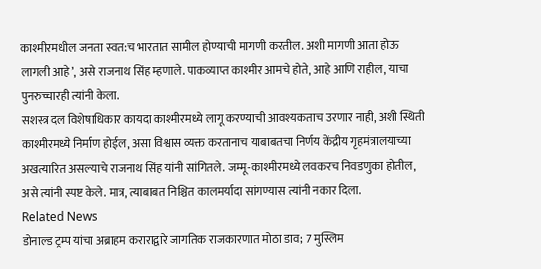काश्मीरमधील जनता स्वत:च भारतात सामील होण्याची मागणी करतील. अशी मागणी आता होऊ लागली आहे’, असे राजनाथ सिंह म्हणाले. पाकव्याप्त काश्मीर आमचे होते, आहे आणि राहील, याचा पुनरुच्चारही त्यांनी केला.
सशस्त्र दल विशेषाधिकार कायदा काश्मीरमध्ये लागू करण्याची आवश्यकताच उरणार नाही, अशी स्थिती काश्मीरमध्ये निर्माण होईल, असा विश्वास व्यक्त करतानाच याबाबतचा निर्णय केंद्रीय गृहमंत्रालयाच्या अखत्यारित असल्याचे राजनाथ सिंह यांनी सांगितले. जम्मू-काश्मीरमध्ये लवकरच निवडणुका होतील, असे त्यांनी स्पष्ट केले. मात्र, त्याबाबत निश्चित कालमर्यादा सांगण्यास त्यांनी नकार दिला.
Related News
डोनाल्ड ट्रम्प यांचा अब्राहम कराराद्वारे जागतिक राजकारणात मोठा डाव; 7 मुस्लिम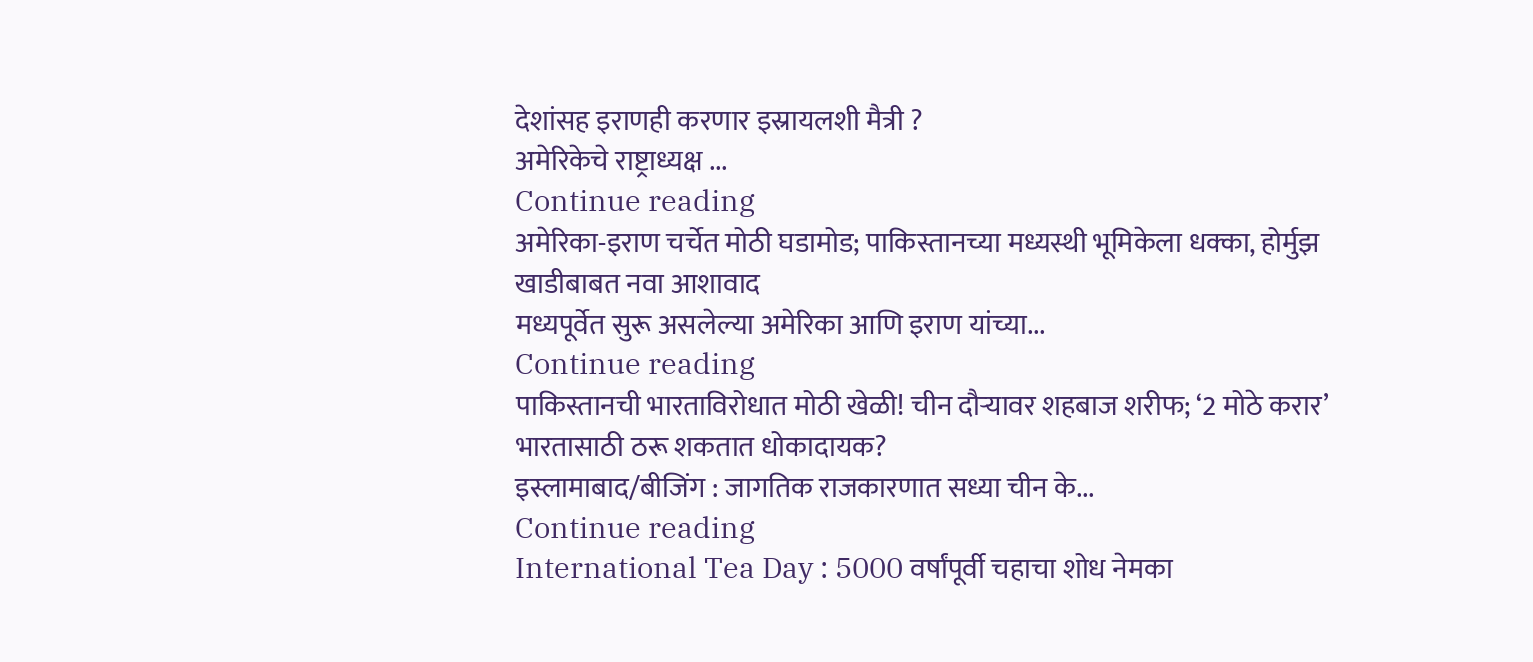देशांसह इराणही करणार इस्रायलशी मैत्री ?
अमेरिकेचे राष्ट्राध्यक्ष ...
Continue reading
अमेरिका-इराण चर्चेत मोठी घडामोड; पाकिस्तानच्या मध्यस्थी भूमिकेला धक्का, होर्मुझ खाडीबाबत नवा आशावाद
मध्यपूर्वेत सुरू असलेल्या अमेरिका आणि इराण यांच्या...
Continue reading
पाकिस्तानची भारताविरोधात मोठी खेळी! चीन दौऱ्यावर शहबाज शरीफ; ‘2 मोठे करार’ भारतासाठी ठरू शकतात धोकादायक?
इस्लामाबाद/बीजिंग : जागतिक राजकारणात सध्या चीन के...
Continue reading
International Tea Day : 5000 वर्षांपूर्वी चहाचा शोध नेमका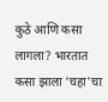कुठे आणि कसा लागला? भारतात कसा झाला ‘चहा’चा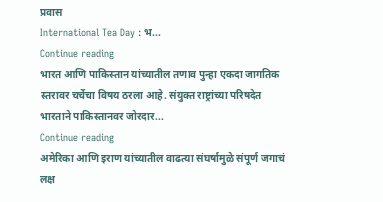प्रवास
International Tea Day : भ...
Continue reading
भारत आणि पाकिस्तान यांच्यातील तणाव पुन्हा एकदा जागतिक स्तरावर चर्चेचा विषय ठरला आहे. संयुक्त राष्ट्रांच्या परिषदेत भारताने पाकिस्तानवर जोरदार...
Continue reading
अमेरिका आणि इराण यांच्यातील वाढत्या संघर्षामुळे संपूर्ण जगाचं लक्ष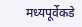मध्यपूर्वेकडे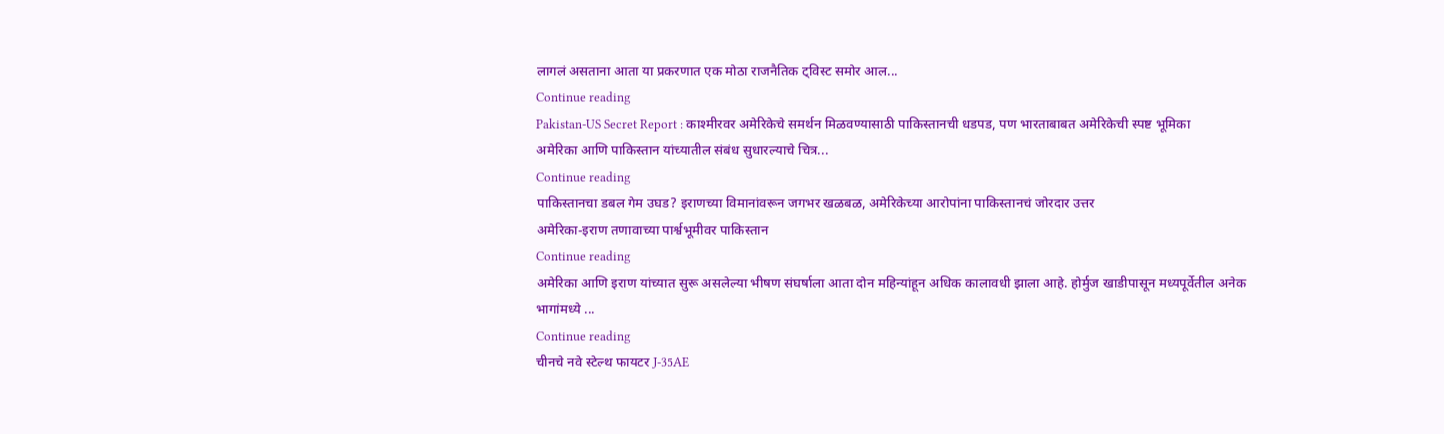लागलं असताना आता या प्रकरणात एक मोठा राजनैतिक ट्विस्ट समोर आल...
Continue reading
Pakistan-US Secret Report : काश्मीरवर अमेरिकेचे समर्थन मिळवण्यासाठी पाकिस्तानची धडपड, पण भारताबाबत अमेरिकेची स्पष्ट भूमिका
अमेरिका आणि पाकिस्तान यांच्यातील संबंध सुधारल्याचे चित्र...
Continue reading
पाकिस्तानचा डबल गेम उघड? इराणच्या विमानांवरून जगभर खळबळ, अमेरिकेच्या आरोपांना पाकिस्तानचं जोरदार उत्तर
अमेरिका-इराण तणावाच्या पार्श्वभूमीवर पाकिस्तान
Continue reading
अमेरिका आणि इराण यांच्यात सुरू असलेल्या भीषण संघर्षाला आता दोन महिन्यांहून अधिक कालावधी झाला आहे. होर्मुज खाडीपासून मध्यपूर्वेतील अनेक भागांमध्ये ...
Continue reading
चीनचे नवे स्टेल्थ फायटर J-35AE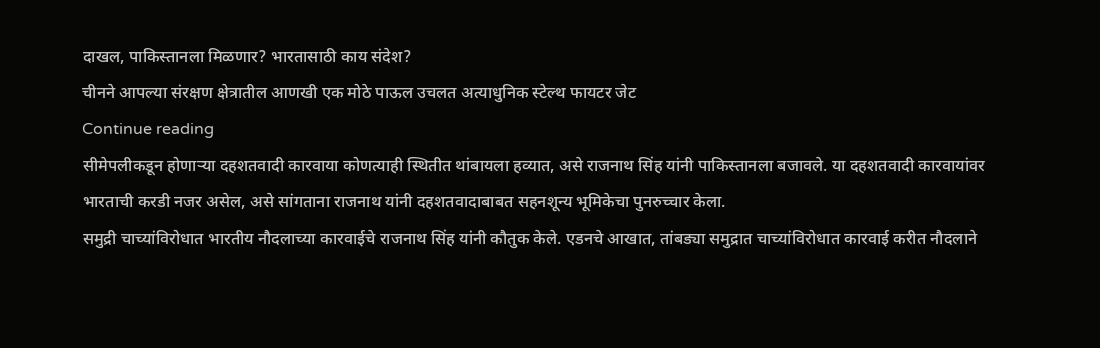दाखल, पाकिस्तानला मिळणार? भारतासाठी काय संदेश?
चीनने आपल्या संरक्षण क्षेत्रातील आणखी एक मोठे पाऊल उचलत अत्याधुनिक स्टेल्थ फायटर जेट
Continue reading
सीमेपलीकडून होणाऱ्या दहशतवादी कारवाया कोणत्याही स्थितीत थांबायला हव्यात, असे राजनाथ सिंह यांनी पाकिस्तानला बजावले. या दहशतवादी कारवायांवर भारताची करडी नजर असेल, असे सांगताना राजनाथ यांनी दहशतवादाबाबत सहनशून्य भूमिकेचा पुनरुच्चार केला.
समुद्री चाच्यांविरोधात भारतीय नौदलाच्या कारवाईचे राजनाथ सिंह यांनी कौतुक केले. एडनचे आखात, तांबड्या समुद्रात चाच्यांविरोधात कारवाई करीत नौदलाने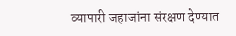व्यापारी जहाजांना संरक्षण देण्यात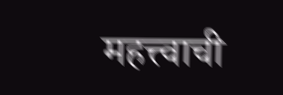महत्त्वाची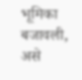भूमिका बजावली, असे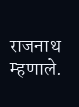राजनाथ म्हणाले.